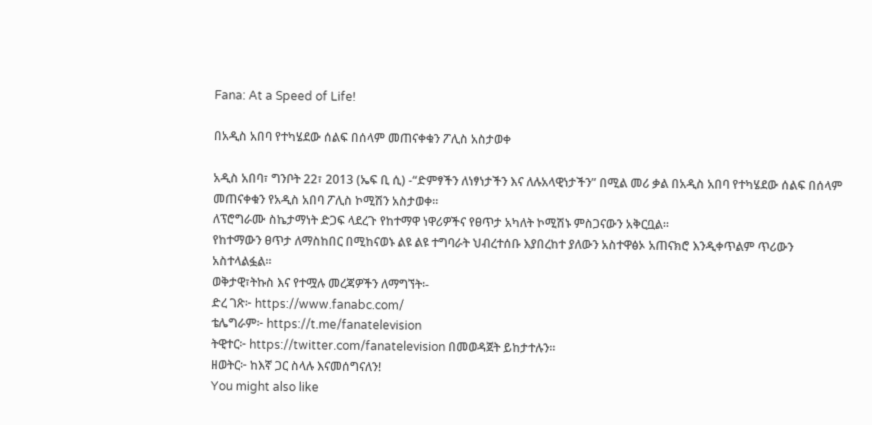Fana: At a Speed of Life!

በአዲስ አበባ የተካሄደው ሰልፍ በሰላም መጠናቀቁን ፖሊስ አስታወቀ

አዲስ አበባ፣ ግንቦት 22፣ 2013 (ኤፍ ቢ ሲ) -“ድምፃችን ለነፃነታችን እና ለሉአላዊነታችን” በሚል መሪ ቃል በአዲስ አበባ የተካሄደው ሰልፍ በሰላም መጠናቀቁን የአዲስ አበባ ፖሊስ ኮሚሽን አስታወቀ፡፡
ለፕሮግራሙ ስኬታማነት ድጋፍ ላደረጉ የከተማዋ ነዋሪዎችና የፀጥታ አካለት ኮሚሽኑ ምስጋናውን አቅርቧል፡፡
የከተማውን ፀጥታ ለማስከበር በሚከናወኑ ልዩ ልዩ ተግባራት ህብረተሰቡ እያበረከተ ያለውን አስተዋፅኦ አጠናክሮ እንዲቀጥልም ጥሪውን አስተላልፏል፡፡
ወቅታዊ፣ትኩስ እና የተሟሉ መረጃዎችን ለማግኘት፡-
ድረ ገጽ፦ https://www.fanabc.com/
ቴሌግራም፦ https://t.me/fanatelevision
ትዊተር፦ https://twitter.com/fanatelevision በመወዳጀት ይከታተሉን፡፡
ዘወትር፦ ከእኛ ጋር ስላሉ እናመሰግናለን!
You might also like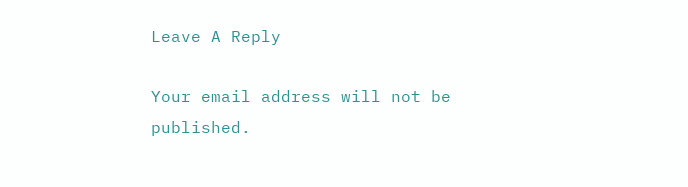Leave A Reply

Your email address will not be published.